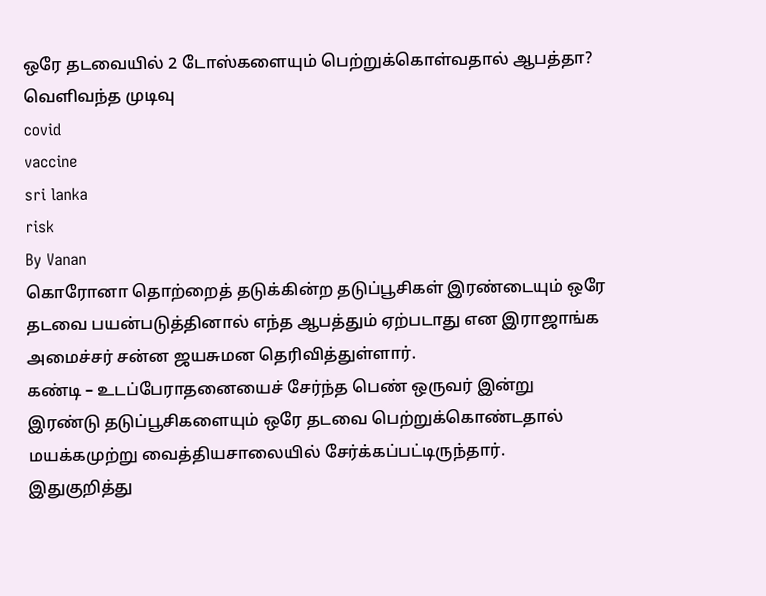ஒரே தடவையில் 2 டோஸ்களையும் பெற்றுக்கொள்வதால் ஆபத்தா? வெளிவந்த முடிவு
covid
vaccine
sri lanka
risk
By Vanan
கொரோனா தொற்றைத் தடுக்கின்ற தடுப்பூசிகள் இரண்டையும் ஒரே தடவை பயன்படுத்தினால் எந்த ஆபத்தும் ஏற்படாது என இராஜாங்க அமைச்சர் சன்ன ஜயசுமன தெரிவித்துள்ளார்.
கண்டி – உடப்பேராதனையைச் சேர்ந்த பெண் ஒருவர் இன்று இரண்டு தடுப்பூசிகளையும் ஒரே தடவை பெற்றுக்கொண்டதால் மயக்கமுற்று வைத்தியசாலையில் சேர்க்கப்பட்டிருந்தார்.
இதுகுறித்து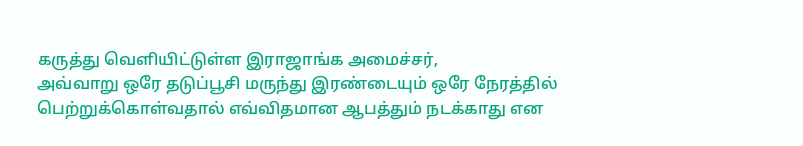கருத்து வெளியிட்டுள்ள இராஜாங்க அமைச்சர்,
அவ்வாறு ஒரே தடுப்பூசி மருந்து இரண்டையும் ஒரே நேரத்தில் பெற்றுக்கொள்வதால் எவ்விதமான ஆபத்தும் நடக்காது என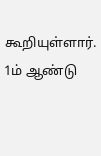கூறியுள்ளார்.
1ம் ஆண்டு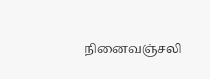நினைவஞ்சலி